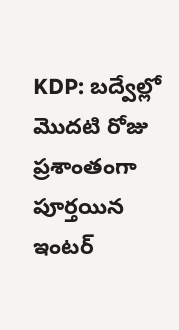KDP: బద్వేల్లో మొదటి రోజు ప్రశాంతంగా పూర్తయిన ఇంటర్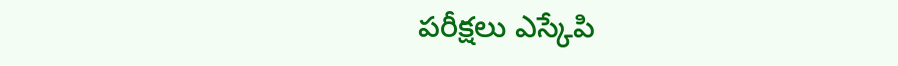పరీక్షలు ఎస్కేపి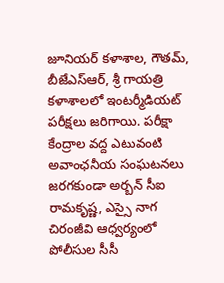జూనియర్ కళాశాల, గౌతమ్, బీజేఎస్ఆర్, శ్రీ గాయత్రి కళాశాలలో ఇంటర్మీడియట్ పరీక్షలు జరిగాయి. పరీక్షా కేంద్రాల వద్ద ఎటువంటి అవాంఛనీయ సంఘటనలు జరగకుండా అర్బన్ సీఐ రామకృష్ణ, ఎస్సై నాగ చిరంజీవి ఆధ్వర్యంలో పోలీసుల సీసీ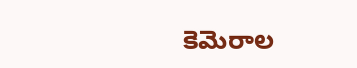కెమెరాల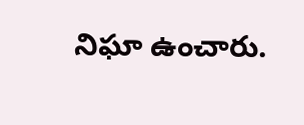నిఘా ఉంచారు.